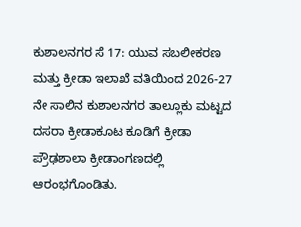ಕುಶಾಲನಗರ ಸೆ 17: ಯುವ ಸಬಲೀಕರಣ ಮತ್ತು ಕ್ರೀಡಾ ಇಲಾಖೆ ವತಿಯಿಂದ 2026-27 ನೇ ಸಾಲಿನ ಕುಶಾಲನಗರ ತಾಲ್ಲೂಕು ಮಟ್ಟದ ದಸರಾ ಕ್ರೀಡಾಕೂಟ ಕೂಡಿಗೆ ಕ್ರೀಡಾ ಪ್ರೌಢಶಾಲಾ ಕ್ರೀಡಾಂಗಣದಲ್ಲಿ ಆರಂಭಗೊಂಡಿತು.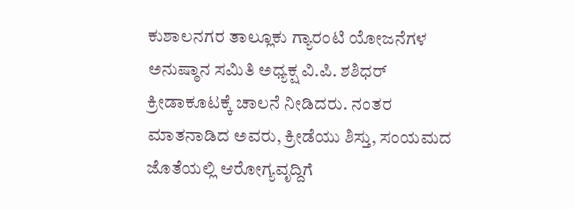ಕುಶಾಲನಗರ ತಾಲ್ಲೂಕು ಗ್ಯಾರಂಟಿ ಯೋಜನೆಗಳ ಅನುಷ್ಠಾನ ಸಮಿತಿ ಅಧ್ಯಕ್ಷ ವಿ.ಪಿ. ಶಶಿಧರ್ ಕ್ರೀಡಾಕೂಟಕ್ಕೆ ಚಾಲನೆ ನೀಡಿದರು. ನಂತರ ಮಾತನಾಡಿದ ಅವರು, ಕ್ರೀಡೆಯು ಶಿಸ್ತು, ಸಂಯಮದ ಜೊತೆಯಲ್ಲಿ ಆರೋಗ್ಯವೃದ್ದಿಗೆ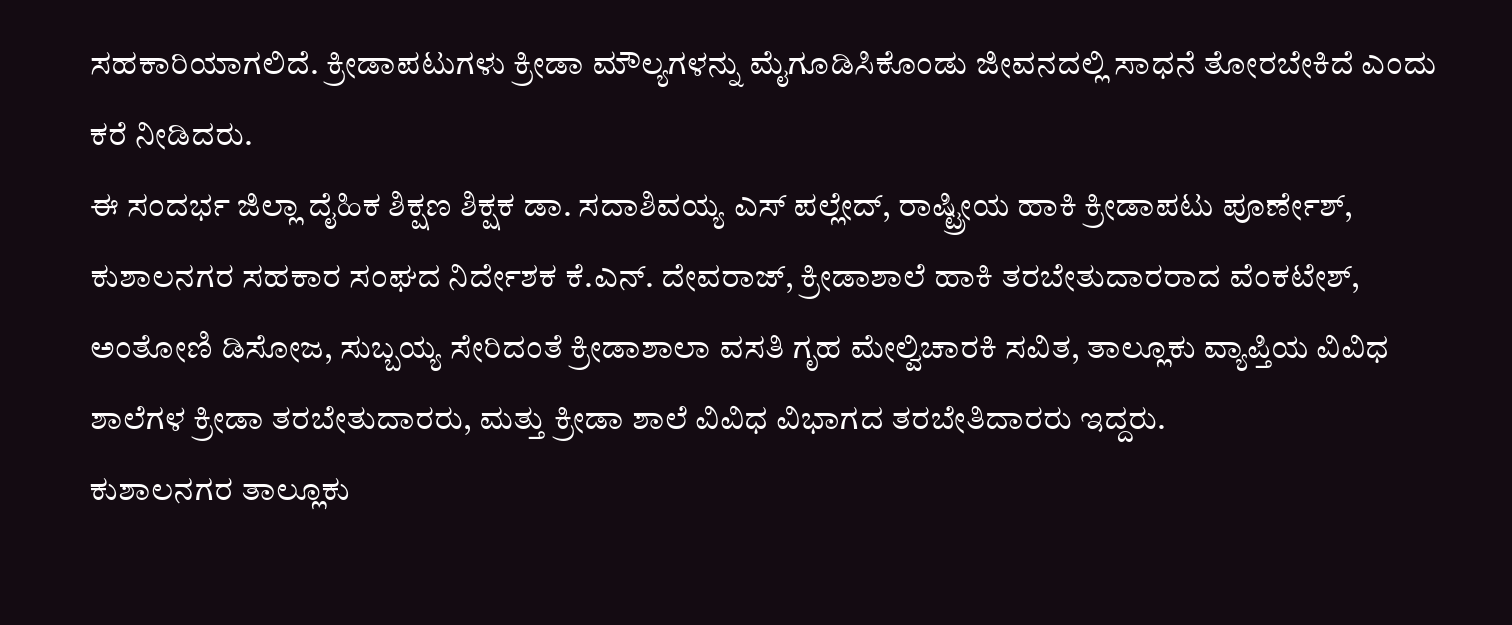ಸಹಕಾರಿಯಾಗಲಿದೆ. ಕ್ರೀಡಾಪಟುಗಳು ಕ್ರೀಡಾ ಮೌಲ್ಯಗಳನ್ನು ಮೈಗೂಡಿಸಿಕೊಂಡು ಜೀವನದಲ್ಲಿ ಸಾಧನೆ ತೋರಬೇಕಿದೆ ಎಂದು ಕರೆ ನೀಡಿದರು.
ಈ ಸಂದರ್ಭ ಜಿಲ್ಲಾ ದೈಹಿಕ ಶಿಕ್ಷಣ ಶಿಕ್ಷಕ ಡಾ. ಸದಾಶಿವಯ್ಯ ಎಸ್ ಪಲ್ಲೇದ್, ರಾಷ್ಟ್ರೀಯ ಹಾಕಿ ಕ್ರೀಡಾಪಟು ಪೂರ್ಣೇಶ್, ಕುಶಾಲನಗರ ಸಹಕಾರ ಸಂಘದ ನಿರ್ದೇಶಕ ಕೆ.ಎನ್. ದೇವರಾಜ್, ಕ್ರೀಡಾಶಾಲೆ ಹಾಕಿ ತರಬೇತುದಾರರಾದ ವೆಂಕಟೇಶ್, ಅಂತೋಣಿ ಡಿಸೋಜ, ಸುಬ್ಬಯ್ಯ ಸೇರಿದಂತೆ ಕ್ರೀಡಾಶಾಲಾ ವಸತಿ ಗೃಹ ಮೇಲ್ವಿಚಾರಕಿ ಸವಿತ, ತಾಲ್ಲೂಕು ವ್ಯಾಪ್ತಿಯ ವಿವಿಧ ಶಾಲೆಗಳ ಕ್ರೀಡಾ ತರಬೇತುದಾರರು, ಮತ್ತು ಕ್ರೀಡಾ ಶಾಲೆ ವಿವಿಧ ವಿಭಾಗದ ತರಬೇತಿದಾರರು ಇದ್ದರು.
ಕುಶಾಲನಗರ ತಾಲ್ಲೂಕು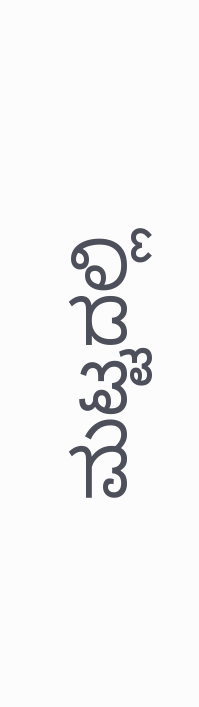ಮಟ್ಟದಲ್ಲಿ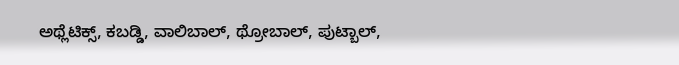ಅಥ್ಲೆಟಿಕ್ಸ್, ಕಬಡ್ಡಿ, ವಾಲಿಬಾಲ್, ಥ್ರೋಬಾಲ್, ಪುಟ್ಬಾಲ್,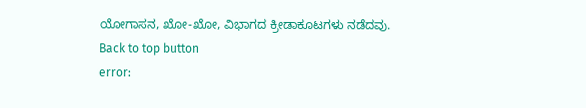ಯೋಗಾಸನ, ಖೋ-ಖೋ, ವಿಭಾಗದ ಕ್ರೀಡಾಕೂಟಗಳು ನಡೆದವು.
Back to top button
error: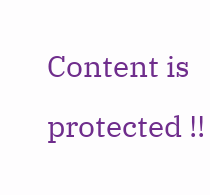Content is protected !!